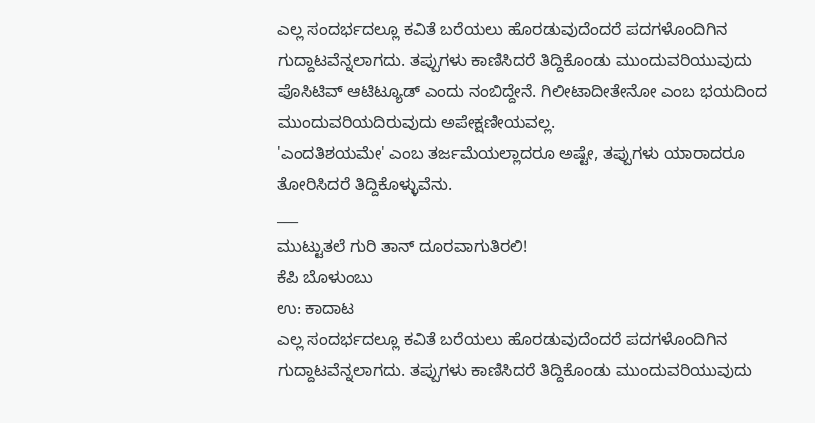ಎಲ್ಲ ಸಂದರ್ಭದಲ್ಲೂ ಕವಿತೆ ಬರೆಯಲು ಹೊರಡುವುದೆಂದರೆ ಪದಗಳೊಂದಿಗಿನ ಗುದ್ದಾಟವೆನ್ನಲಾಗದು. ತಪ್ಪುಗಳು ಕಾಣಿಸಿದರೆ ತಿದ್ದಿಕೊಂಡು ಮುಂದುವರಿಯುವುದು ಪೊಸಿಟಿವ್ ಆಟಿಟ್ಯೂಡ್ ಎಂದು ನಂಬಿದ್ದೇನೆ. ಗಿಲೀಟಾದೀತೇನೋ ಎಂಬ ಭಯದಿಂದ ಮುಂದುವರಿಯದಿರುವುದು ಅಪೇಕ್ಷಣೀಯವಲ್ಲ.
'ಎಂದತಿಶಯಮೇ' ಎಂಬ ತರ್ಜಮೆಯಲ್ಲಾದರೂ ಅಷ್ಟೇ, ತಪ್ಪುಗಳು ಯಾರಾದರೂ ತೋರಿಸಿದರೆ ತಿದ್ದಿಕೊಳ್ಳುವೆನು.
___
ಮುಟ್ಟುತಲೆ ಗುರಿ ತಾನ್ ದೂರವಾಗುತಿರಲಿ!
ಕೆಪಿ ಬೊಳುಂಬು
ಉ: ಕಾದಾಟ
ಎಲ್ಲ ಸಂದರ್ಭದಲ್ಲೂ ಕವಿತೆ ಬರೆಯಲು ಹೊರಡುವುದೆಂದರೆ ಪದಗಳೊಂದಿಗಿನ ಗುದ್ದಾಟವೆನ್ನಲಾಗದು. ತಪ್ಪುಗಳು ಕಾಣಿಸಿದರೆ ತಿದ್ದಿಕೊಂಡು ಮುಂದುವರಿಯುವುದು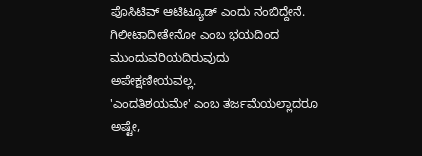ಪೊಸಿಟಿವ್ ಆಟಿಟ್ಯೂಡ್ ಎಂದು ನಂಬಿದ್ದೇನೆ. ಗಿಲೀಟಾದೀತೇನೋ ಎಂಬ ಭಯದಿಂದ ಮುಂದುವರಿಯದಿರುವುದು ಅಪೇಕ್ಷಣೀಯವಲ್ಲ.
'ಎಂದತಿಶಯಮೇ' ಎಂಬ ತರ್ಜಮೆಯಲ್ಲಾದರೂ ಅಷ್ಟೇ,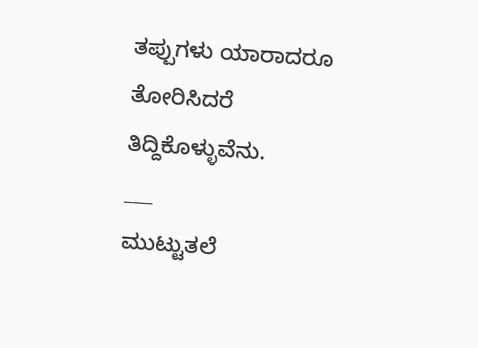ತಪ್ಪುಗಳು ಯಾರಾದರೂ ತೋರಿಸಿದರೆ ತಿದ್ದಿಕೊಳ್ಳುವೆನು.
___
ಮುಟ್ಟುತಲೆ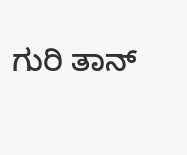ಗುರಿ ತಾನ್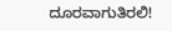ದೂರವಾಗುತಿರಲಿ!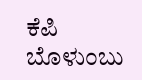ಕೆಪಿ ಬೊಳುಂಬು